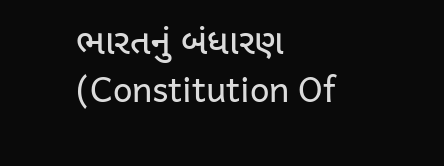ભારતનું બંધારણ (Constitution Of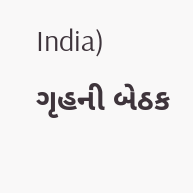India)
ગૃહની બેઠક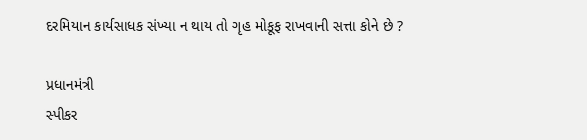દરમિયાન કાર્યસાધક સંખ્યા ન થાય તો ગૃહ મોકૂફ રાખવાની સત્તા કોને છે ?

પ્રધાનમંત્રી
સ્પીકર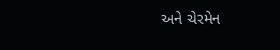અને ચેરમેન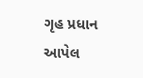ગૃહ પ્રધાન
આપેલ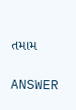તમામ

ANSWER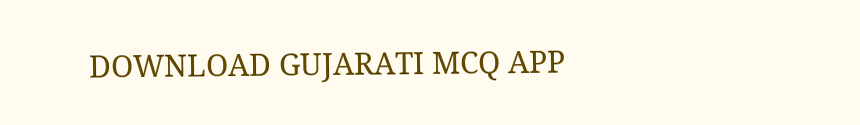DOWNLOAD GUJARATI MCQ APP